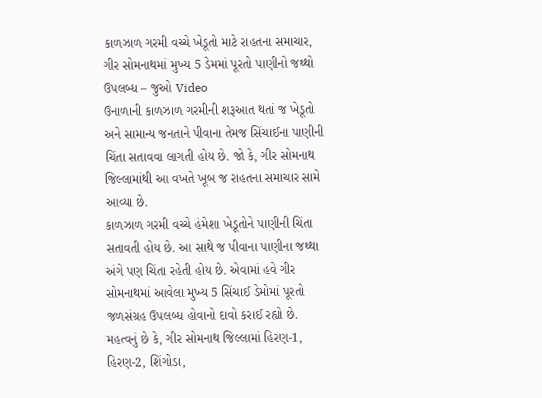કાળઝાળ ગરમી વચ્ચે ખેડૂતો માટે રાહતના સમાચાર, ગીર સોમનાથમાં મુખ્ય 5 ડેમમાં પૂરતો પાણીનો જથ્થો ઉપલબ્ધ – જુઓ Video
ઉનાળાની કાળઝાળ ગરમીની શરૂઆત થતાં જ ખેડૂતો અને સામાન્ય જનતાને પીવાના તેમજ સિંચાઈના પાણીની ચિંતા સતાવવા લાગતી હોય છે. જો કે, ગીર સોમનાથ જિલ્લામાંથી આ વખતે ખૂબ જ રાહતના સમાચાર સામે આવ્યા છે.
કાળઝાળ ગરમી વચ્ચે હંમેશા ખેડૂતોને પાણીની ચિંતા સતાવતી હોય છે. આ સાથે જ પીવાના પાણીના જથ્થા અંગે પણ ચિંતા રહેતી હોય છે. એવામાં હવે ગીર સોમનાથમાં આવેલા મુખ્ય 5 સિંચાઈ ડેમોમાં પૂરતો જળસંગ્રહ ઉપલબ્ધ હોવાનો દાવો કરાઈ રહ્યો છે.
મહત્વનું છે કે, ગીર સોમનાથ જિલ્લામાં હિરણ-1, હિરણ-2, શિંગોડા,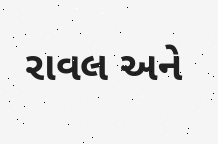રાવલ અને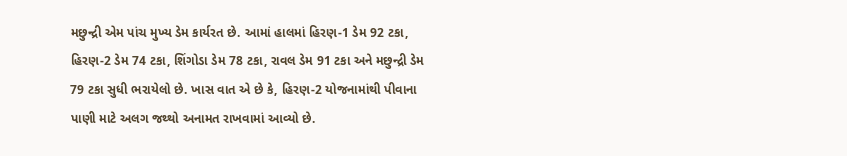મછુન્દ્રી એમ પાંચ મુખ્ય ડેમ કાર્યરત છે. આમાં હાલમાં હિરણ-1 ડેમ 92 ટકા, હિરણ-2 ડેમ 74 ટકા, શિંગોડા ડેમ 78 ટકા, રાવલ ડેમ 91 ટકા અને મછુન્દ્રી ડેમ 79 ટકા સુધી ભરાયેલો છે. ખાસ વાત એ છે કે, હિરણ-2 યોજનામાંથી પીવાના પાણી માટે અલગ જથ્થો અનામત રાખવામાં આવ્યો છે.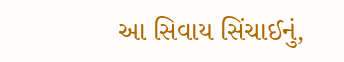આ સિવાય સિંચાઈનું,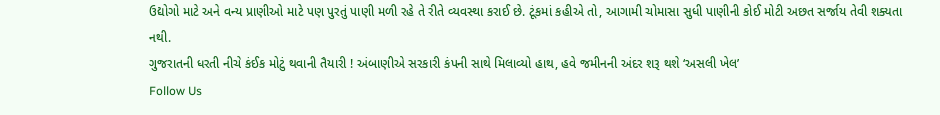ઉદ્યોગો માટે અને વન્ય પ્રાણીઓ માટે પણ પુરતું પાણી મળી રહે તે રીતે વ્યવસ્થા કરાઈ છે. ટૂંકમાં કહીએ તો, આગામી ચોમાસા સુધી પાણીની કોઈ મોટી અછત સર્જાય તેવી શક્યતા નથી.
ગુજરાતની ધરતી નીચે કંઈક મોટું થવાની તૈયારી ! અંબાણીએ સરકારી કંપની સાથે મિલાવ્યો હાથ, હવે જમીનની અંદર શરૂ થશે ‘અસલી ખેલ’
Follow Us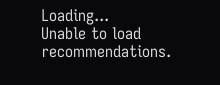Loading...
Unable to load recommendations.